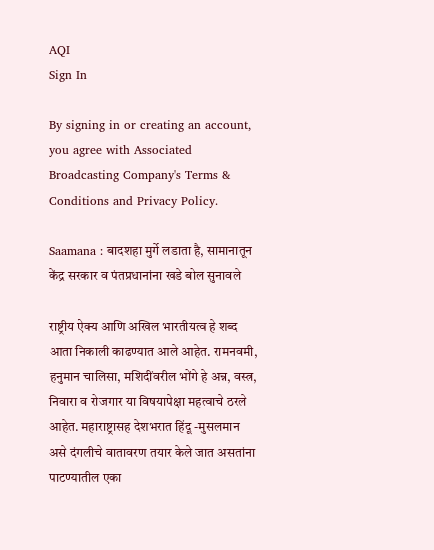AQI
Sign In

By signing in or creating an account, you agree with Associated Broadcasting Company's Terms & Conditions and Privacy Policy.

Saamana : बादशहा मुर्गे लडाता है, सामानातून केंद्र सरकार व पंतप्रधानांना खडे बोल सुनावले

राष्ट्रीय ऐक्य आणि अखिल भारतीयत्व हे शब्द आता निकाली काढण्यात आले आहेत. रामनवमी, हनुमान चालिसा, मशिदींवरील भोंगे हे अन्न, वस्त्र, निवारा व रोजगार या विषयापेक्षा महत्वाचे ठरले आहेत. महाराष्ट्रासह देशभरात हिंदू -मुसलमान असे दंगलीचे वातावरण तयार केले जात असतांना पाटण्यातील एका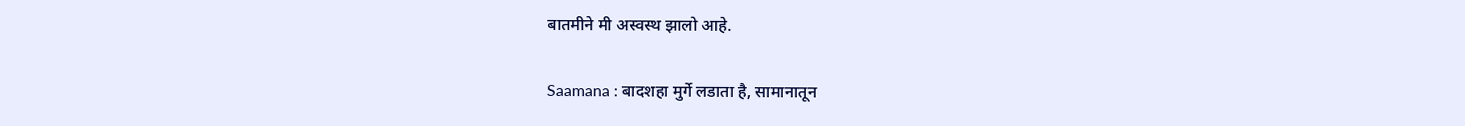बातमीने मी अस्वस्थ झालो आहे.

Saamana : बादशहा मुर्गे लडाता है, सामानातून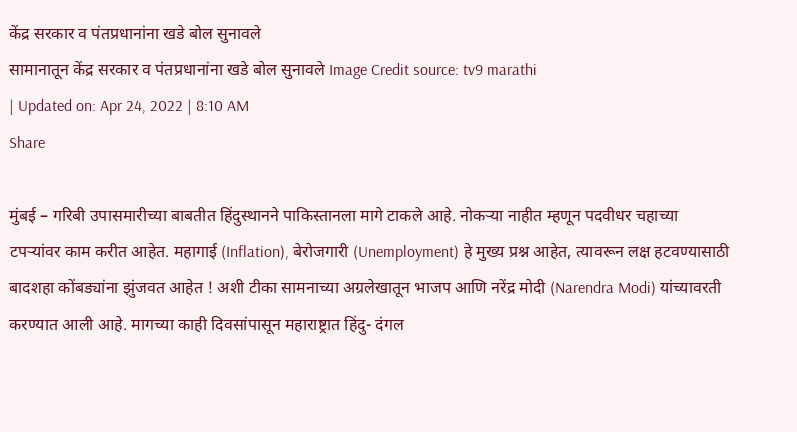केंद्र सरकार व पंतप्रधानांना खडे बोल सुनावले
सामानातून केंद्र सरकार व पंतप्रधानांना खडे बोल सुनावले Image Credit source: tv9 marathi
| Updated on: Apr 24, 2022 | 8:10 AM
Share

मुंबई – गरिबी उपासमारीच्या बाबतीत हिंदुस्थानने पाकिस्तानला मागे टाकले आहे. नोकऱ्या नाहीत म्हणून पदवीधर चहाच्या टपऱ्यांवर काम करीत आहेत. महागाई (Inflation), बेरोजगारी (Unemployment) हे मुख्य प्रश्न आहेत, त्यावरून लक्ष हटवण्यासाठी बादशहा कोंबड्यांना झुंजवत आहेत ! अशी टीका सामनाच्या अग्रलेखातून भाजप आणि नरेंद्र मोदी (Narendra Modi) यांच्यावरती करण्यात आली आहे. मागच्या काही दिवसांपासून महाराष्ट्रात हिंदु- दंगल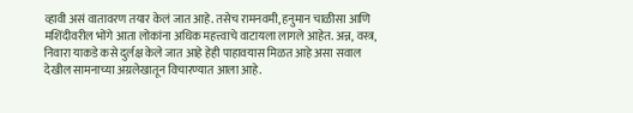व्हावी असं वातावरण तयार केलं जात आहे. तसेच रामनवमी, हनुमान चाळीसा आणि मशिंदीवरील भोंगे आता लोकांना अधिक महत्त्वाचे वाटायला लागले आहेत. अन्न, वस्त्र, निवारा याकडे कसे दुर्लक्ष केले जात आहे हेही पाहावयास मिळत आहे असा सवाल देखील सामनाच्या अग्रलेखातून विचारण्यात आला आहे.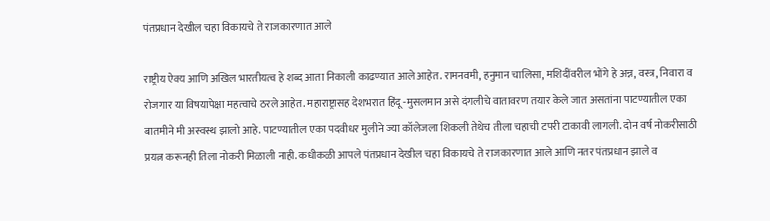पंतप्रधान देखील चहा विकायचे ते राजकारणात आले

राष्ट्रीय ऐक्य आणि अखिल भारतीयत्व हे शब्द आता निकाली काढण्यात आले आहेत. रामनवमी, हनुमान चालिसा, मशिदींवरील भोंगे हे अन्न, वस्त्र, निवारा व रोजगार या विषयापेक्षा महत्वाचे ठरले आहेत. महाराष्ट्रासह देशभरात हिंदू -मुसलमान असे दंगलीचे वातावरण तयार केले जात असतांना पाटण्यातील एका बातमीने मी अस्वस्थ झालो आहे. पाटण्यातील एका पदवीधर मुलीने ज्या कॉलेजला शिकली तेथेच तीला चहाची टपरी टाकावी लागली. दोन वर्ष नोकरीसाठी प्रयत्न करूनही तिला नोकरी मिळाली नाही. कधीकळी आपले पंतप्रधान देखील चहा विकायचे ते राजकारणात आले आणि नतर पंतप्रधान झाले व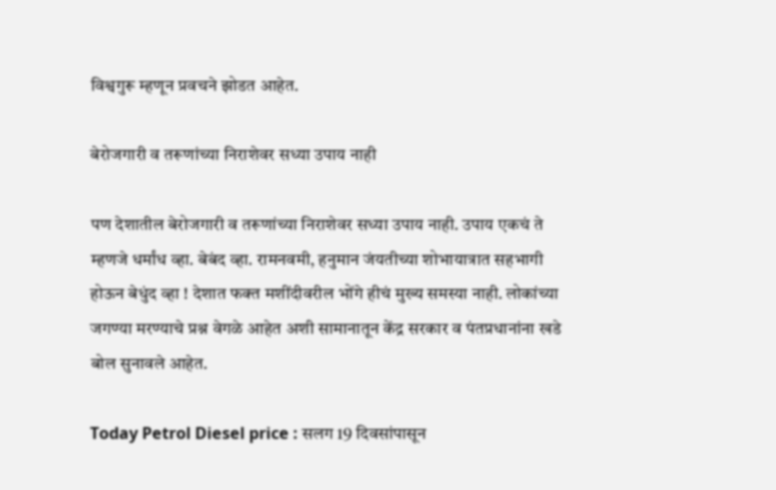विश्वगुरू म्हणून प्रवचने झोडत आहेत.

बेरोजगारी व तरूणांच्या निराशेवर सध्या उपाय नाही

पण देशातील बेरोजगारी व तरूणांच्या निराशेवर सध्या उपाय नाही. उपाय एकचं ते म्हणजे धर्मांध व्हा. बेबंद व्हा. रामनवमी, हनुमान जंयतीच्या शोभायात्रात सहभागी होऊन बेधुंद व्हा ! देशात फक्त मशींदीवरील भोंगे हीचं मुख्य समस्या नाही. लोकांच्या जगण्या मरण्याचे प्रश्न वेगळे आहेत अशी सामानातून केंद्र सरकार व पंतप्रधानांना खडे बोल सुनावले आहेत.

Today Petrol Diesel price : सलग 19 दिवसांपासून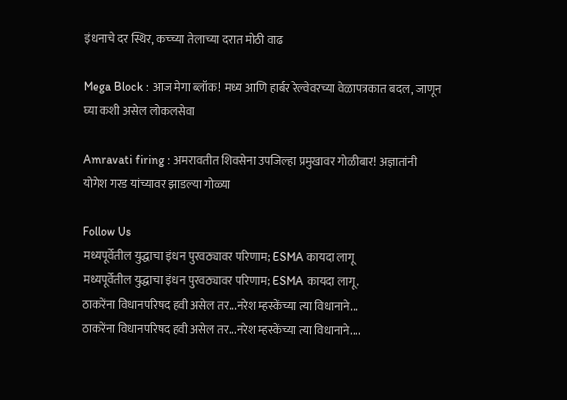इंधनाचे दर स्थिर, कच्च्या तेलाच्या दरात मोठी वाढ

Mega Block : आज मेगा ब्लॉक! मध्य आणि हार्बर रेल्वेवरच्या वेळापत्रकात बदल, जाणून घ्या कशी असेल लोकलसेवा

Amravati firing : अमरावतीत शिवसेना उपजिल्हा प्रमुखावर गोळीबार! अज्ञातांनी योगेश गरड यांच्यावर झाडल्या गोळ्या

Follow Us
मध्यपूर्वेतील युद्धाचा इंधन पुरवठ्यावर परिणाम; ESMA कायदा लागू
मध्यपूर्वेतील युद्धाचा इंधन पुरवठ्यावर परिणाम; ESMA कायदा लागू.
ठाकरेंना विधानपरिषद हवी असेल तर...नरेश म्हस्केंच्या त्या विधानाने...
ठाकरेंना विधानपरिषद हवी असेल तर...नरेश म्हस्केंच्या त्या विधानाने....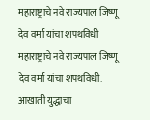महाराष्ट्राचे नवे राज्यपाल जिष्णू देव वर्मा यांचा शपथविधी
महाराष्ट्राचे नवे राज्यपाल जिष्णू देव वर्मा यांचा शपथविधी.
आखाती युद्धाचा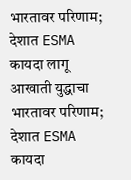भारतावर परिणाम; देशात ESMA कायदा लागू
आखाती युद्धाचा भारतावर परिणाम; देशात ESMA कायदा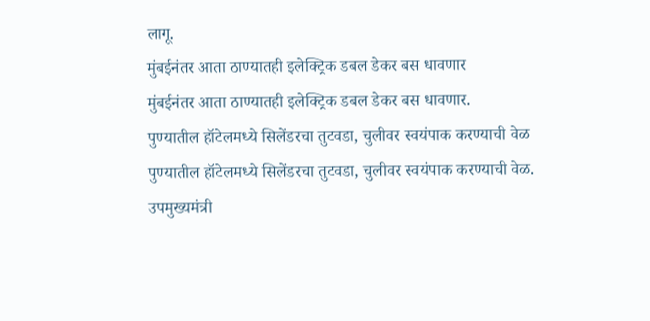लागू.
मुंबईनंतर आता ठाण्यातही इलेक्ट्रिक डबल डेकर बस धावणार
मुंबईनंतर आता ठाण्यातही इलेक्ट्रिक डबल डेकर बस धावणार.
पुण्यातील हॉटेलमध्ये सिलेंडरचा तुटवडा, चुलीवर स्वयंपाक करण्याची वेळ
पुण्यातील हॉटेलमध्ये सिलेंडरचा तुटवडा, चुलीवर स्वयंपाक करण्याची वेळ.
उपमुख्यमंत्री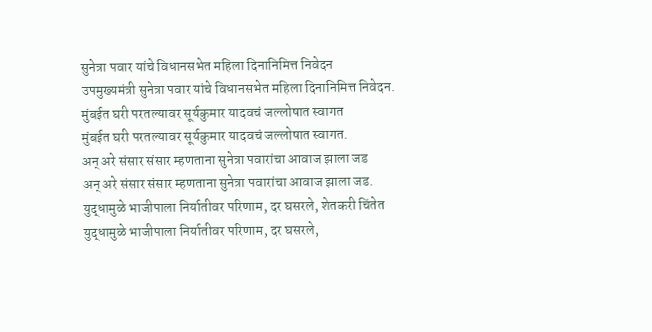सुनेत्रा पवार यांचे विधानसभेत महिला दिनानिमित्त निवेदन
उपमुख्यमंत्री सुनेत्रा पवार यांचे विधानसभेत महिला दिनानिमित्त निवेदन.
मुंबईत घरी परतल्यावर सूर्यकुमार यादवचं जल्लोषात स्वागत
मुंबईत घरी परतल्यावर सूर्यकुमार यादवचं जल्लोषात स्वागत.
अन् अरे संसार संसार म्हणताना सुनेत्रा पवारांचा आवाज झाला जड
अन् अरे संसार संसार म्हणताना सुनेत्रा पवारांचा आवाज झाला जड.
युद्धामुळे भाजीपाला निर्यातीवर परिणाम, दर घसरले, शेतकरी चिंतेत
युद्धामुळे भाजीपाला निर्यातीवर परिणाम, दर घसरले,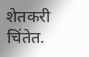शेतकरी चिंतेत.